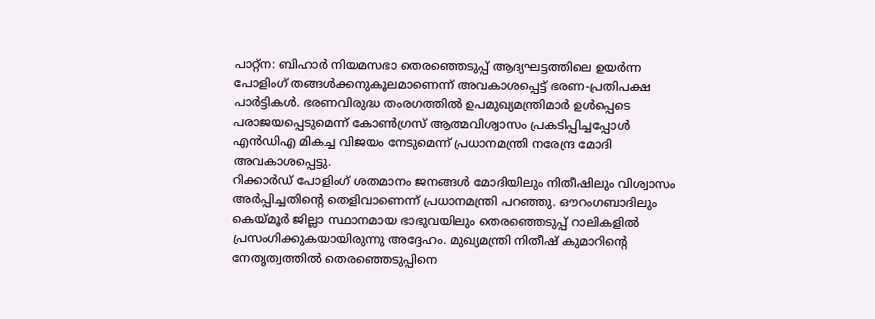പാറ്റ്ന: ബിഹാർ നിയമസഭാ തെരഞ്ഞെടുപ്പ് ആദ്യഘട്ടത്തിലെ ഉയർന്ന പോളിംഗ് തങ്ങൾക്കനുകൂലമാണെന്ന് അവകാശപ്പെട്ട് ഭരണ-പ്രതിപക്ഷ പാർട്ടികൾ. ഭരണവിരുദ്ധ തംരഗത്തിൽ ഉപമുഖ്യമന്ത്രിമാർ ഉൾപ്പെടെ പരാജയപ്പെടുമെന്ന് കോൺഗ്രസ് ആത്മവിശ്വാസം പ്രകടിപ്പിച്ചപ്പോൾ എൻഡിഎ മികച്ച വിജയം നേടുമെന്ന് പ്രധാനമന്ത്രി നരേന്ദ്ര മോദി അവകാശപ്പെട്ടു.
റിക്കാർഡ് പോളിംഗ് ശതമാനം ജനങ്ങൾ മോദിയിലും നിതീഷിലും വിശ്വാസം അർപ്പിച്ചതിന്റെ തെളിവാണെന്ന് പ്രധാനമന്ത്രി പറഞ്ഞു. ഔറംഗബാദിലും കെയ്മൂർ ജില്ലാ സ്ഥാനമായ ഭാഭുവയിലും തെരഞ്ഞെടുപ്പ് റാലികളിൽ പ്രസംഗിക്കുകയായിരുന്നു അദ്ദേഹം. മുഖ്യമന്ത്രി നിതീഷ് കുമാറിന്റെ നേതൃത്വത്തിൽ തെരഞ്ഞെടുപ്പിനെ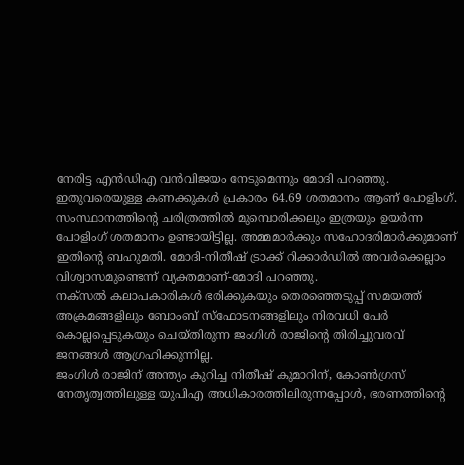നേരിട്ട എൻഡിഎ വൻവിജയം നേടുമെന്നും മോദി പറഞ്ഞു. ഇതുവരെയുള്ള കണക്കുകൾ പ്രകാരം 64.69 ശതമാനം ആണ് പോളിംഗ്.
സംസ്ഥാനത്തിന്റെ ചരിത്രത്തിൽ മുമ്പൊരിക്കലും ഇത്രയും ഉയർന്ന പോളിംഗ് ശതമാനം ഉണ്ടായിട്ടില്ല. അമ്മമാർക്കും സഹോദരിമാർക്കുമാണ് ഇതിന്റെ ബഹുമതി. മോദി-നിതീഷ് ട്രാക്ക് റിക്കാർഡിൽ അവർക്കെല്ലാം വിശ്വാസമുണ്ടെന്ന് വ്യക്തമാണ്-മോദി പറഞ്ഞു.
നക്സൽ കലാപകാരികൾ ഭരിക്കുകയും തെരഞ്ഞെടുപ്പ് സമയത്ത് അക്രമങ്ങളിലും ബോംബ് സ്ഫോടനങ്ങളിലും നിരവധി പേർ കൊല്ലപ്പെടുകയും ചെയ്തിരുന്ന ജംഗിൾ രാജിന്റെ തിരിച്ചുവരവ് ജനങ്ങൾ ആഗ്രഹിക്കുന്നില്ല.
ജംഗിൾ രാജിന് അന്ത്യം കുറിച്ച നിതീഷ് കുമാറിന്, കോൺഗ്രസ് നേതൃത്വത്തിലുള്ള യുപിഎ അധികാരത്തിലിരുന്നപ്പോൾ, ഭരണത്തിന്റെ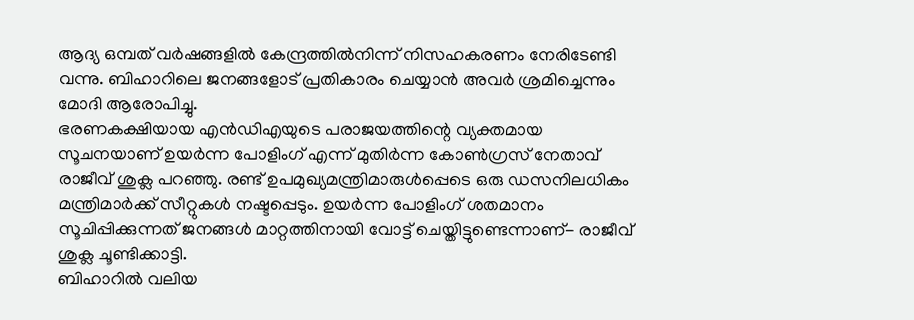ആദ്യ ഒമ്പത് വർഷങ്ങളിൽ കേന്ദ്രത്തിൽനിന്ന് നിസഹകരണം നേരിടേണ്ടി വന്നു. ബിഹാറിലെ ജനങ്ങളോട് പ്രതികാരം ചെയ്യാൻ അവർ ശ്രമിച്ചെന്നും മോദി ആരോപിച്ചു.
ഭരണകക്ഷിയായ എൻഡിഎയുടെ പരാജയത്തിന്റെ വ്യക്തമായ സൂചനയാണ് ഉയർന്ന പോളിംഗ് എന്ന് മുതിർന്ന കോൺഗ്രസ് നേതാവ് രാജീവ് ശുക്ല പറഞ്ഞു. രണ്ട് ഉപമുഖ്യമന്ത്രിമാരുൾപ്പെടെ ഒരു ഡസനിലധികം മന്ത്രിമാർക്ക് സീറ്റുകൾ നഷ്ടപ്പെടും. ഉയർന്ന പോളിംഗ് ശതമാനം സൂചിപ്പിക്കുന്നത് ജനങ്ങൾ മാറ്റത്തിനായി വോട്ട് ചെയ്തിട്ടുണ്ടെന്നാണ്- രാജീവ് ശുക്ല ചൂണ്ടിക്കാട്ടി.
ബിഹാറിൽ വലിയ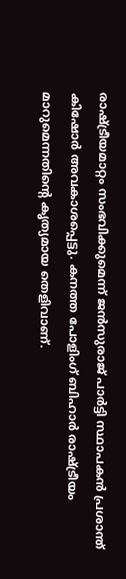രാഷ്ട്രീയമാറ്റം സംഭവിക്കുമെന്ന് ജൻസുരാജ് പാർട്ടി സ്ഥാപകൻ പ്രശാന്ത് കിഷോർ അവകാശപ്പെട്ടു. കനത്ത പോളിംഗ് ബിഹാർ രാഷ്ട്രീയം മാറുമെന്നതിന്റെ കൃത്യമായ തെളിവാണ്.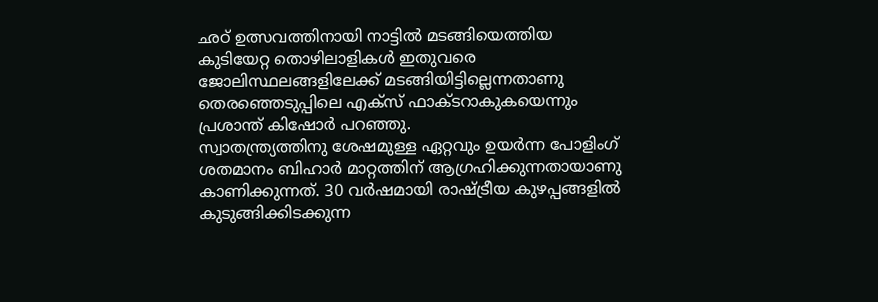ഛഠ് ഉത്സവത്തിനായി നാട്ടിൽ മടങ്ങിയെത്തിയ കുടിയേറ്റ തൊഴിലാളികൾ ഇതുവരെ ജോലിസ്ഥലങ്ങളിലേക്ക് മടങ്ങിയിട്ടില്ലെന്നതാണു തെരഞ്ഞെടുപ്പിലെ എക്സ് ഫാക്ടറാകുകയെന്നും പ്രശാന്ത് കിഷോർ പറഞ്ഞു.
സ്വാതന്ത്ര്യത്തിനു ശേഷമുള്ള ഏറ്റവും ഉയർന്ന പോളിംഗ് ശതമാനം ബിഹാർ മാറ്റത്തിന് ആഗ്രഹിക്കുന്നതായാണു കാണിക്കുന്നത്. 30 വർഷമായി രാഷ്ട്രീയ കുഴപ്പങ്ങളിൽ കുടുങ്ങിക്കിടക്കുന്ന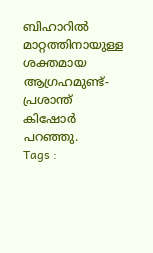ബിഹാറിൽ മാറ്റത്തിനായുള്ള ശക്തമായ ആഗ്രഹമുണ്ട്- പ്രശാന്ത് കിഷോർ പറഞ്ഞു.
Tags :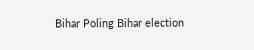Bihar Poling Bihar election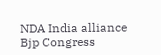NDA India alliance Bjp Congress